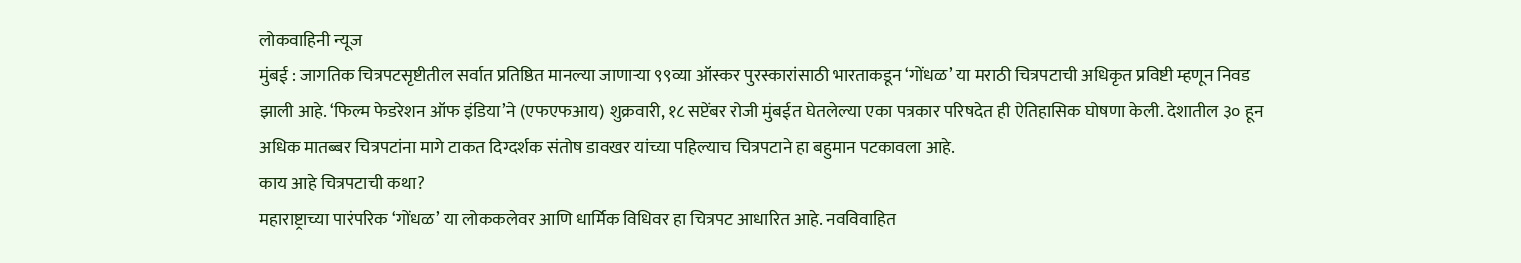लोकवाहिनी न्यूज
मुंबई : जागतिक चित्रपटसृष्टीतील सर्वात प्रतिष्ठित मानल्या जाणाऱ्या ९९व्या ऑस्कर पुरस्कारांसाठी भारताकडून ‘गोंधळ’ या मराठी चित्रपटाची अधिकृत प्रविष्टी म्हणून निवड झाली आहे. ‘फिल्म फेडरेशन ऑफ इंडिया’ने (एफएफआय) शुक्रवारी, १८ सप्टेंबर रोजी मुंबईत घेतलेल्या एका पत्रकार परिषदेत ही ऐतिहासिक घोषणा केली. देशातील ३० हून अधिक मातब्बर चित्रपटांना मागे टाकत दिग्दर्शक संतोष डावखर यांच्या पहिल्याच चित्रपटाने हा बहुमान पटकावला आहे.
काय आहे चित्रपटाची कथा?
महाराष्ट्राच्या पारंपरिक ‘गोंधळ’ या लोककलेवर आणि धार्मिक विधिवर हा चित्रपट आधारित आहे. नवविवाहित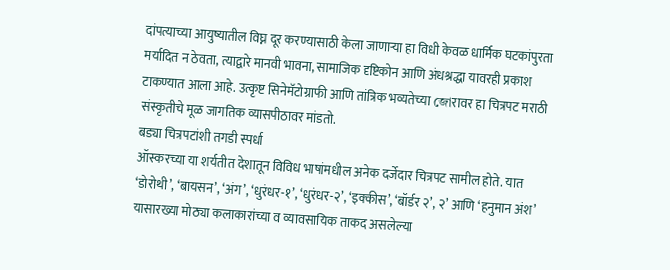दांपत्याच्या आयुष्यातील विघ्न दूर करण्यासाठी केला जाणाऱ्या हा विधी केवळ धार्मिक घटकांपुरता मर्यादित न ठेवता, त्याद्वारे मानवी भावना, सामाजिक दृष्टिकोन आणि अंधश्रद्धा यावरही प्रकाश टाकण्यात आला आहे. उत्कृष्ट सिनेमॅटोग्राफी आणि तांत्रिक भव्यतेच्या জোरावर हा चित्रपट मराठी संस्कृतीचे मूळ जागतिक व्यासपीठावर मांडतो.
बड्या चित्रपटांशी तगडी स्पर्धा
ऑस्करच्या या शर्यतीत देशातून विविध भाषांमधील अनेक दर्जेदार चित्रपट सामील होते. यात ‘डोरोथी’, ‘बायसन’, ‘अंग’, ‘धुरंधर-१’, ‘धुरंधर-२’, ‘इक्कीस’, ‘बॉर्डर २’, २’ आणि ‘हनुमान अंश’ यासारख्या मोठ्या कलाकारांच्या व व्यावसायिक ताकद असलेल्या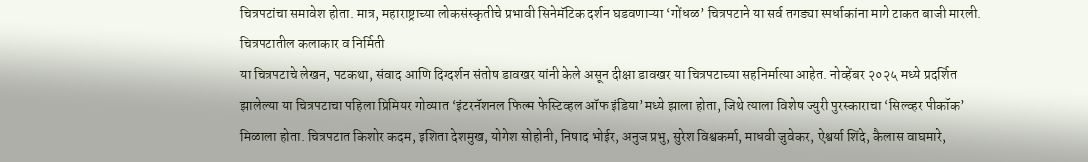चित्रपटांचा समावेश होता. मात्र, महाराष्ट्राच्या लोकसंस्कृतीचे प्रभावी सिनेमॅटिक दर्शन घडवणाऱ्या ‘गोंधळ’ चित्रपटाने या सर्व तगड्या स्पर्धाकांना मागे टाकत बाजी मारली.
चित्रपटातील कलाकार व निर्मिती
या चित्रपटाचे लेखन, पटकथा, संवाद आणि दिग्दर्शन संतोष डावखर यांनी केले असून दीक्षा डावखर या चित्रपटाच्या सहनिर्मात्या आहेत. नोव्हेंबर २०२५ मध्ये प्रदर्शित झालेल्या या चित्रपटाचा पहिला प्रिमियर गोव्यात ‘इंटरनॅशनल फिल्म फेस्टिव्हल ऑफ इंडिया’मध्ये झाला होता, जिथे त्याला विशेष ज्युरी पुरस्काराचा ‘सिल्व्हर पीकॉक’ मिळाला होता. चित्रपटात किशोर कदम, इशिता देशमुख, योगेश सोहोनी, निषाद भोईर, अनुज प्रभु, सुरेश विश्वकर्मा, माधवी जुवेकर, ऐश्वर्या शिंदे, कैलास वाघमारे,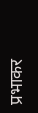प्रभाकर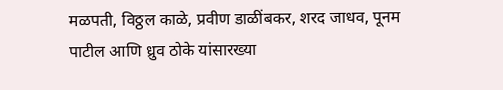मळपती, विठ्ठल काळे, प्रवीण डाळींबकर, शरद जाधव, पूनम पाटील आणि ध्रुव ठोके यांसारख्या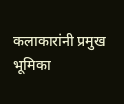कलाकारांनी प्रमुख भूमिका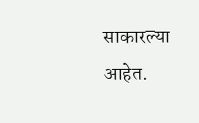साकारल्या आहेत.